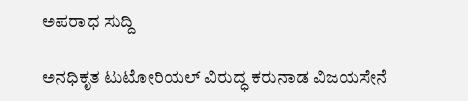ಅಪರಾಧ ಸುದ್ದಿ

ಅನಧಿಕೃತ ಟುಟೋರಿಯಲ್ ವಿರುದ್ಧ ಕರುನಾಡ ವಿಜಯಸೇನೆ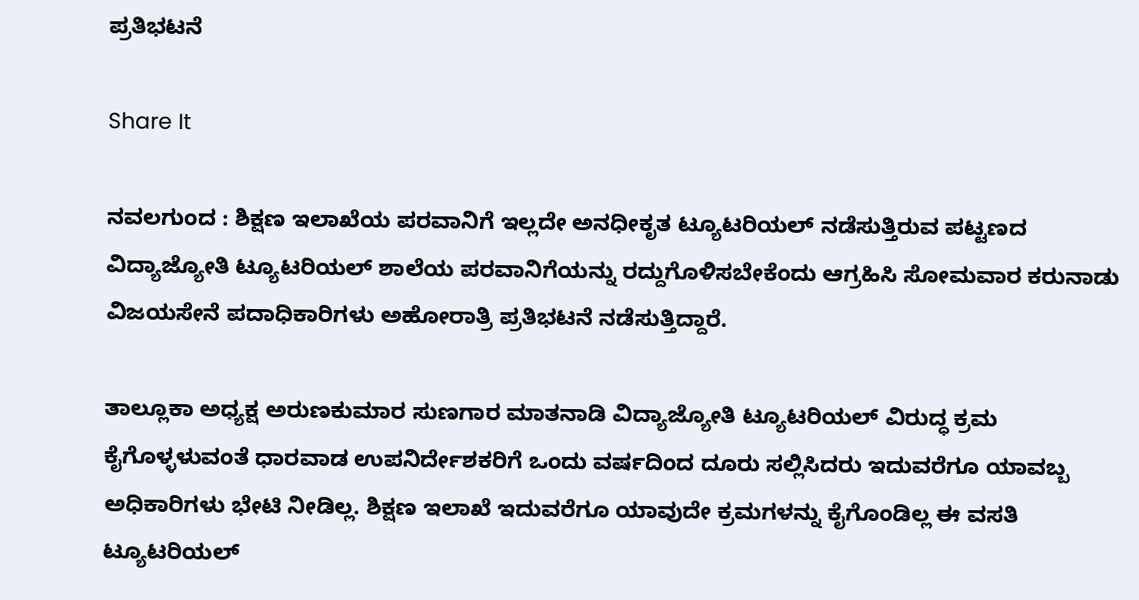ಪ್ರತಿಭಟನೆ

Share It

ನವಲಗುಂದ : ಶಿಕ್ಷಣ ಇಲಾಖೆಯ ಪರವಾನಿಗೆ ಇಲ್ಲದೇ ಅನಧೀಕೃತ ಟ್ಯೂಟರಿಯಲ್ ನಡೆಸುತ್ತಿರುವ ಪಟ್ಟಣದ ವಿದ್ಯಾಜ್ಯೋತಿ ಟ್ಯೂಟರಿಯಲ್ ಶಾಲೆಯ ಪರವಾನಿಗೆಯನ್ನು ರದ್ದುಗೊಳಿಸಬೇಕೆಂದು ಆಗ್ರಹಿಸಿ ಸೋಮವಾರ ಕರುನಾಡು ವಿಜಯಸೇನೆ ಪದಾಧಿಕಾರಿಗಳು ಅಹೋರಾತ್ರಿ ಪ್ರತಿಭಟನೆ ನಡೆಸುತ್ತಿದ್ದಾರೆ.

ತಾಲ್ಲೂಕಾ ಅಧ್ಯಕ್ಷ ಅರುಣಕುಮಾರ ಸುಣಗಾರ ಮಾತನಾಡಿ ವಿದ್ಯಾಜ್ಯೋತಿ ಟ್ಯೂಟರಿಯಲ್ ವಿರುದ್ಧ ಕ್ರಮ ಕೈಗೊಳ್ಳಳುವಂತೆ ಧಾರವಾಡ ಉಪನಿರ್ದೇಶಕರಿಗೆ ಒಂದು ವರ್ಷದಿಂದ ದೂರು ಸಲ್ಲಿಸಿದರು ಇದುವರೆಗೂ ಯಾವಬ್ಬ ಅಧಿಕಾರಿಗಳು ಭೇಟಿ ನೀಡಿಲ್ಲ. ಶಿಕ್ಷಣ ಇಲಾಖೆ ಇದುವರೆಗೂ ಯಾವುದೇ ಕ್ರಮಗಳನ್ನು ಕೈಗೊಂಡಿಲ್ಲ ಈ ವಸತಿ ಟ್ಯೂಟರಿಯಲ್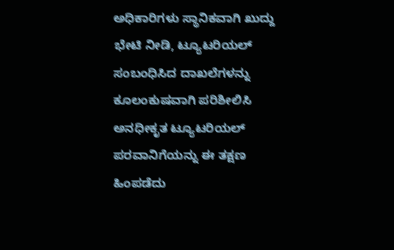ಅಧಿಕಾರಿಗಳು ಸ್ಥಾನಿಕವಾಗಿ ಖುದ್ದು ಭೇಟಿ ನೀಡಿ, ಟ್ಯೂಟರಿಯಲ್ ಸಂಬಂಧಿಸಿದ ದಾಖಲೆಗಳನ್ನು ಕೂಲಂಕುಷವಾಗಿ ಪರಿಶೀಲಿಸಿ ಅನಧೀಕೃತ ಟ್ಯೂಟರಿಯಲ್ ಪರವಾನಿಗೆಯನ್ನು ಈ ತಕ್ಷಣ ಹಿಂಪಡೆದು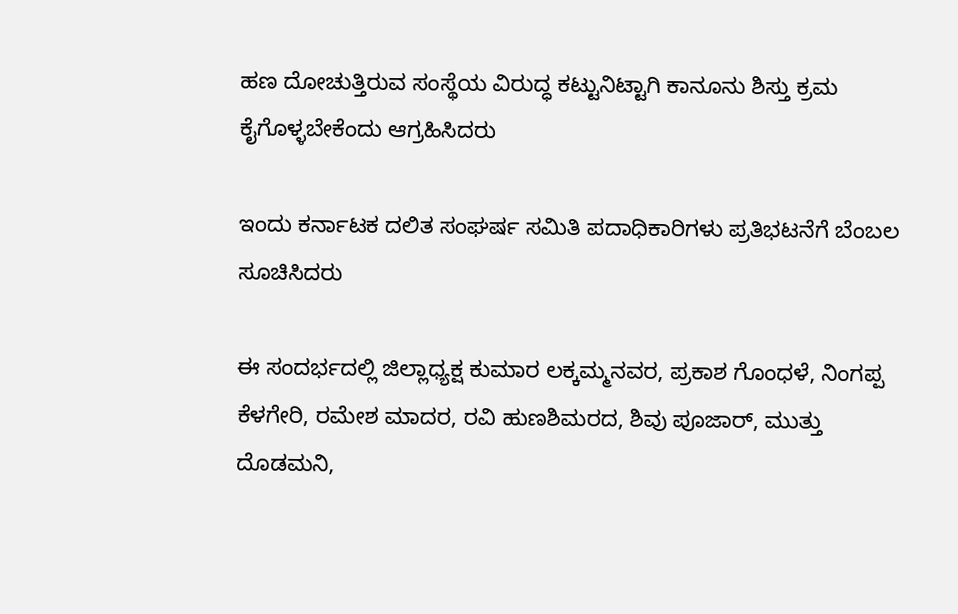ಹಣ ದೋಚುತ್ತಿರುವ ಸಂಸ್ಥೆಯ ವಿರುದ್ಧ ಕಟ್ಟುನಿಟ್ಟಾಗಿ ಕಾನೂನು ಶಿಸ್ತು ಕ್ರಮ ಕೈಗೊಳ್ಳಬೇಕೆಂದು ಆಗ್ರಹಿಸಿದರು

ಇಂದು ಕರ್ನಾಟಕ ದಲಿತ ಸಂಘರ್ಷ ಸಮಿತಿ ಪದಾಧಿಕಾರಿಗಳು ಪ್ರತಿಭಟನೆಗೆ ಬೆಂಬಲ ಸೂಚಿಸಿದರು

ಈ ಸಂದರ್ಭದಲ್ಲಿ ಜಿಲ್ಲಾಧ್ಯಕ್ಷ ಕುಮಾರ ಲಕ್ಕಮ್ಮನವರ, ಪ್ರಕಾಶ ಗೊಂಧಳೆ, ನಿಂಗಪ್ಪ ಕೆಳಗೇರಿ, ರಮೇಶ ಮಾದರ, ರವಿ ಹುಣಶಿಮರದ, ಶಿವು ಪೂಜಾರ್, ಮುತ್ತು ದೊಡಮನಿ,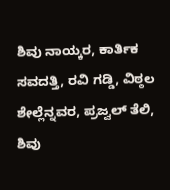ಶಿವು ನಾಯ್ಕರ, ಕಾರ್ತಿಕ ಸವದತ್ತಿ, ರವಿ ಗಡ್ಡಿ, ವಿಠ್ಠಲ ಶೇಲ್ಲೆನ್ನವರ, ಪ್ರಜ್ವಲ್ ತೆಲಿ, ಶಿವು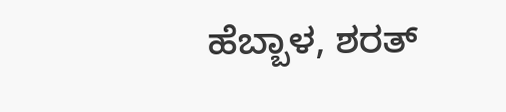ಹೆಬ್ಬಾಳ, ಶರತ್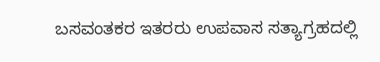ಬಸವಂತಕರ ಇತರರು ಉಪವಾಸ ಸತ್ಯಾಗ್ರಹದಲ್ಲಿ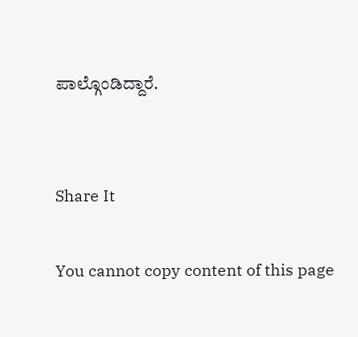ಪಾಲ್ಗೊಂಡಿದ್ದಾರೆ.


Share It

You cannot copy content of this page